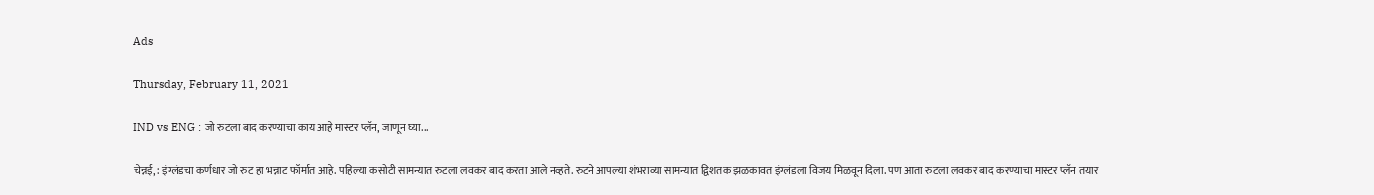Ads

Thursday, February 11, 2021

IND vs ENG : जो रुटला बाद करण्याचा काय आहे मास्टर प्लॅन, जाणून घ्या...

चेन्नई, : इंग्लंडचा कर्णधार जो रुट हा भन्नाट फॉर्मात आहे. पहिल्या कसोटी सामन्यात रुटला लवकर बाद करता आले नव्हते. रुटने आपल्या शंभराव्या सामन्यात द्विशतक झळकावत इंग्लंडला विजय मिळवून दिला. पण आता रुटला लवकर बाद करण्याचा मास्टर प्लॅन तयार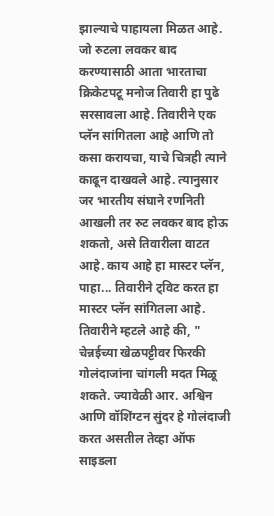झाल्याचे पाहायला मिळत आहे. जो रुटला लवकर बाद करण्यासाठी आता भारताचा क्रिकेटपटू मनोज तिवारी हा पुढे सरसावला आहे. तिवारीने एक प्लॅन सांगितला आहे आणि तो कसा करायचा, याचे चित्रही त्याने काढून दाखवले आहे. त्यानुसार जर भारतीय संघाने रणनिती आखली तर रुट लवकर बाद होऊ शकतो, असे तिवारीला वाटत आहे. काय आहे हा मास्टर प्लॅन, पाहा... तिवारीने ट्विट करत हा मास्टर प्लॅन सांगितला आहे. तिवारीने म्हटले आहे की, " चेन्नईच्या खेळपट्टीवर फिरकी गोलंदाजांना चांगली मदत मिळू शकते. ज्यावेळी आर. अश्विन आणि वॉशिंग्टन सुंदर हे गोलंदाजी करत असतील तेव्हा ऑफ साइडला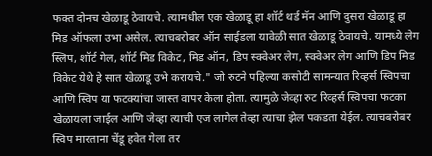फक्त दोनच खेळाडू ठेवायचे. त्यामधील एक खेळाडू हा शॉर्ट थर्ड मॅन आणि दुसरा खेळाडू हा मिड ऑफला उभा असेल. त्याचबरोबर ऑन साईडला यावेळी सात खेळाडू ठेवायचे. यामध्ये लेग स्लिप, शॉर्ट गेल, शॉर्ट मिड विकेट, मिड ऑन, डिप स्क्वेअर लेग, स्क्वेअर लेग आणि डिप मिड विकेट येथे हे सात खेळाडू उभे करायचे." जो रुटने पहिल्या कसोटी सामन्यात रिव्हर्स स्विपचा आणि स्विप या फटक्यांचा जास्त वापर केला होता. त्यामुळे जेव्हा रुट रिव्हर्स स्विपचा फटका खेळायला जाईल आणि जेव्हा त्याची एज लागेल तेव्हा त्याचा झेल पकडता येईल. त्याचबरोबर स्विप मारताना चेंडू हवेत गेला तर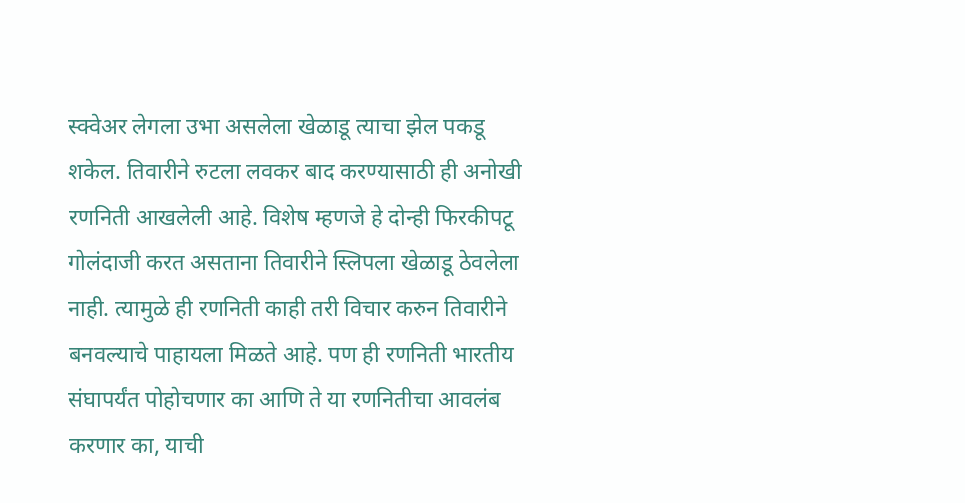स्क्वेअर लेगला उभा असलेला खेळाडू त्याचा झेल पकडू शकेल. तिवारीने रुटला लवकर बाद करण्यासाठी ही अनोखी रणनिती आखलेली आहे. विशेष म्हणजे हे दोन्ही फिरकीपटू गोलंदाजी करत असताना तिवारीने स्लिपला खेळाडू ठेवलेला नाही. त्यामुळे ही रणनिती काही तरी विचार करुन तिवारीने बनवल्याचे पाहायला मिळते आहे. पण ही रणनिती भारतीय संघापर्यंत पोहोचणार का आणि ते या रणनितीचा आवलंब करणार का, याची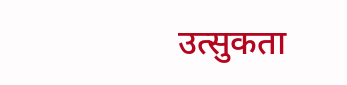उत्सुकता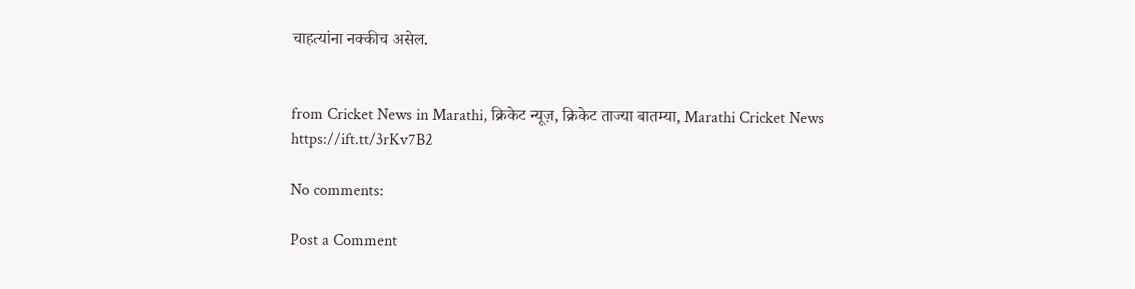चाहत्यांना नक्कीच असेल.


from Cricket News in Marathi, क्रिकेट न्यूज़, क्रिकेट ताज्या बातम्या, Marathi Cricket News https://ift.tt/3rKv7B2

No comments:

Post a Comment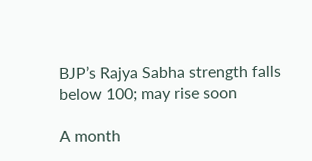BJP’s Rajya Sabha strength falls below 100; may rise soon

A month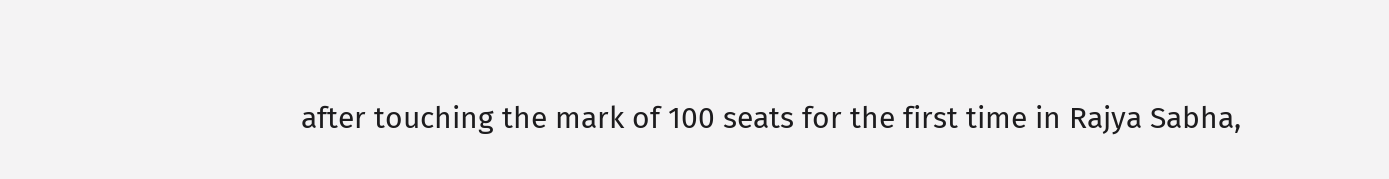after touching the mark of 100 seats for the first time in Rajya Sabha,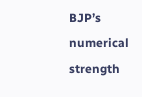BJP’s numerical strength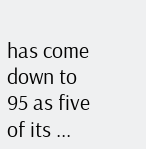has come down to 95 as five of its ...